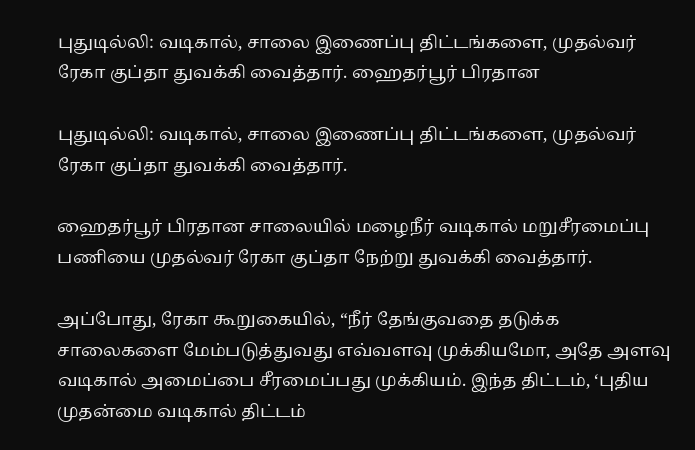புதுடில்லி: வடிகால், சாலை இணைப்பு திட்டங்களை, முதல்வர் ரேகா குப்தா துவக்கி வைத்தார். ஹைதர்பூர் பிரதான

புதுடில்லி: வடிகால், சாலை இணைப்பு திட்டங்களை, முதல்வர் ரேகா குப்தா துவக்கி வைத்தார்.

ஹைதர்பூர் பிரதான சாலையில் மழைநீர் வடிகால் மறுசீரமைப்பு பணியை முதல்வர் ரேகா குப்தா நேற்று துவக்கி வைத்தார்.

அப்போது, ரேகா கூறுகையில், “நீர் தேங்குவதை தடுக்க சாலைகளை மேம்படுத்துவது எவ்வளவு முக்கியமோ, அதே அளவு வடிகால் அமைப்பை சீரமைப்பது முக்கியம். இந்த திட்டம், ‘புதிய முதன்மை வடிகால் திட்டம்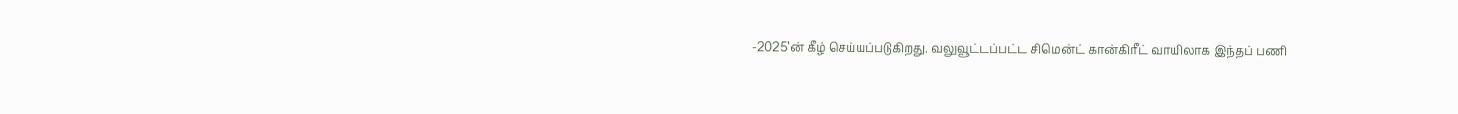-2025’ன் கீழ் செய்யப்படுகிறது. வலுவூட்டப்பட்ட சிமென்ட் கான்கிரீட் வாயிலாக இந்தப் பணி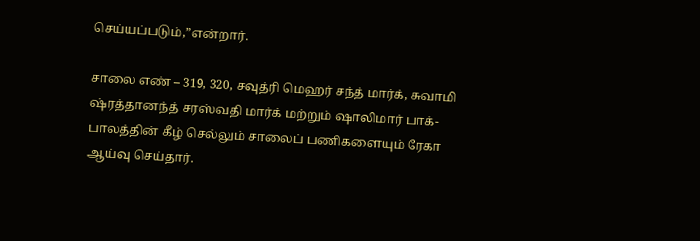செய்யப்படும்,”என்றார்.

சாலை எண் – 319, 320, சவுத்ரி மெஹர் சந்த் மார்க், சுவாமி ஷ்ரத்தானந்த் சரஸ்வதி மார்க் மற்றும் ஷாலிமார் பாக்- பாலத்தின் கீழ் செல்லும் சாலைப் பணிகளையும் ரேகா ஆய்வு செய்தார்.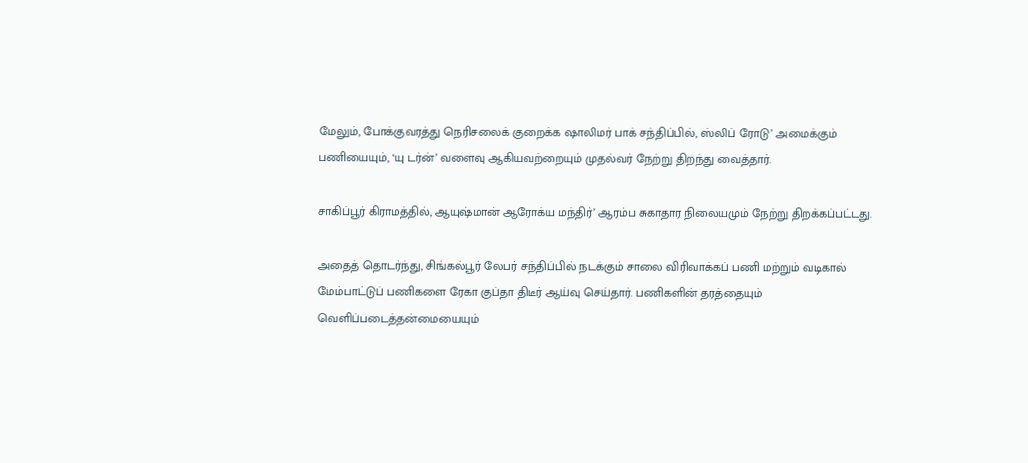மேலும், போக்குவரத்து நெரிசலைக் குறைக்க ஷாலிமர் பாக் சந்திப்பில், ஸ்லிப் ரோடு’ அமைக்கும் பணியையும், ‘யு டர்ன்’ வளைவு ஆகியவற்றையும் முதல்வர் நேற்று திறந்து வைத்தார்.

சாகிப்பூர் கிராமத்தில், ஆயுஷ்மான் ஆரோக்ய மந்திர்’ ஆரம்ப சுகாதார நிலையமும் நேற்று திறக்கப்பட்டது.

அதைத் தொடர்ந்து, சிங்கல்பூர் லேபர் சந்திப்பில் நடக்கும் சாலை விரிவாக்கப் பணி மற்றும் வடிகால் மேம்பாட்டுப் பணிகளை ரேகா குப்தா திடீர் ஆய்வு செய்தார். பணிகளின் தரத்தையும் வெளிப்படைத்தன்மையையும்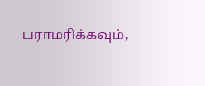பராமரிக்கவும்,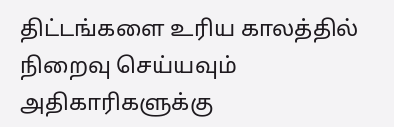திட்டங்களை உரிய காலத்தில் நிறைவு செய்யவும் அதிகாரிகளுக்கு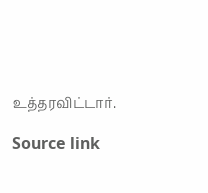உத்தரவிட்டார்.

Source link